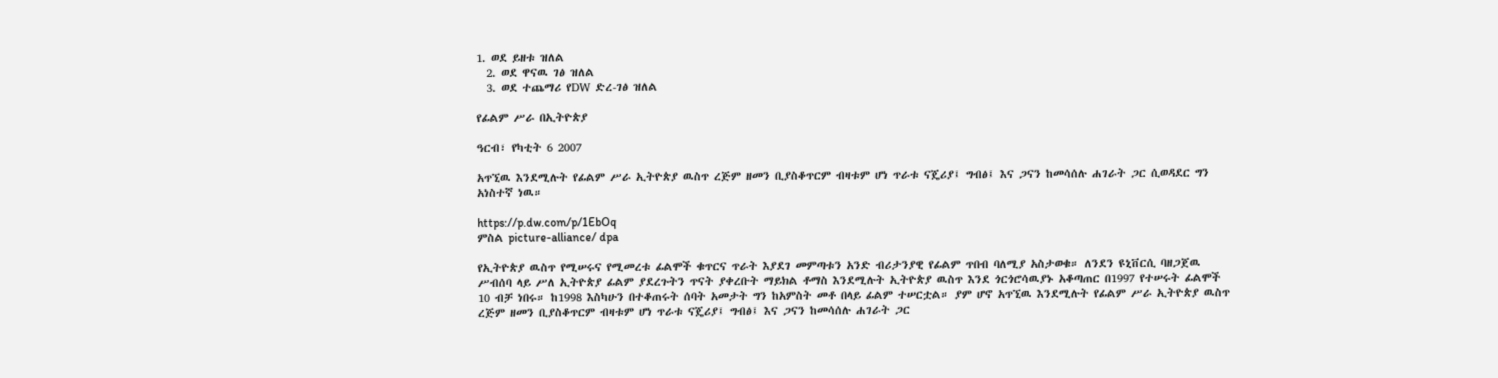1. ወደ ይዘቱ ዝለል
  2. ወደ ዋናዉ ገፅ ዝለል
  3. ወደ ተጨማሪ የDW ድረ-ገፅ ዝለል

የፊልም ሥራ በኢትዮጵያ

ዓርብ፣ የካቲት 6 2007

አጥኚዉ እንደሚሉት የፊልም ሥራ ኢትዮጵያ ዉስጥ ረጅም ዘመን ቢያስቆጥርም ብዛቱም ሆነ ጥራቱ ናጄሪያ፤ ግብፅ፤ እና ጋናን ከመሳሰሉ ሐገራት ጋር ሲወዳደር ግን አነስተኛ ነዉ።

https://p.dw.com/p/1EbOq
ምስል picture-alliance/ dpa

የኢትዮጵያ ዉስጥ የሚሠሩና የሚመረቱ ፊልሞች ቁጥርና ጥራት እያደገ መምጣቱን አንድ ብሪታንያዊ የፊልም ጥበብ ባለሚያ አስታወቁ። ለንደን ዩኒቨርሲ ባዘጋጀዉ ሥብሰባ ላይ ሥለ ኢትዮጵያ ፊልም ያደረጉትን ጥናት ያቀረቡት ማይክል ቶማስ እንደሚሉት ኢትዮጵያ ዉስጥ እንደ ጎርጎሮሳዉያኑ አቆጣጠር በ1997 የተሠሩት ፊልሞች 10 ብቻ ነበሩ። ከ1998 እስካሁን በተቆጠሩት ሰባት አመታት ግን ከአምስት መቶ በላይ ፊልም ተሠርቷል። ያም ሆኖ አጥኚዉ እንደሚሉት የፊልም ሥራ ኢትዮጵያ ዉስጥ ረጅም ዘመን ቢያስቆጥርም ብዛቱም ሆነ ጥራቱ ናጄሪያ፤ ግብፅ፤ እና ጋናን ከመሳሰሉ ሐገራት ጋር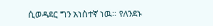ሲወዳደር ግን አነስተኛ ነዉ። የለንደኑ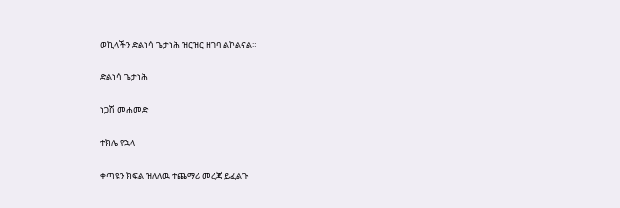ወኪላችን ድልነሳ ጌታነሕ ዝርዝር ዘገባ ልኮልናል።

ድልነሳ ጌታነሕ

ነጋሽ መሐመድ

ተክሌ የኋላ

ቀጣዩን ክፍል ዝለለዉ ተጨማሪ መረጃ ይፈልጉ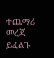ተጨማሪ መረጃ ይፈልጉ